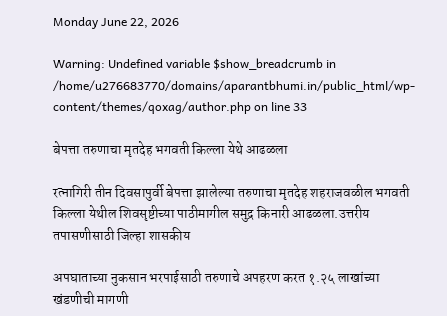Monday June 22, 2026

Warning: Undefined variable $show_breadcrumb in /home/u276683770/domains/aparantbhumi.in/public_html/wp-content/themes/qoxag/author.php on line 33

बेपत्ता तरुणाचा मृतदेह भगवती किल्ला येथे आढळला

रत्नागिरी तीन दिवसापुर्वी बेपत्ता झालेल्या तरुणाचा मृतदेह शहराजवळील भगवती किल्ला येथील शिवसृष्टीच्या पाठीमागील समुद्र किनारी आढळला.उत्तरीय तपासणीसाठी जिल्हा शासकीय

अपघाताच्या नुकसान भरपाईसाठी तरुणाचे अपहरण करत १.२५ लाखांच्या खंडणीची मागणी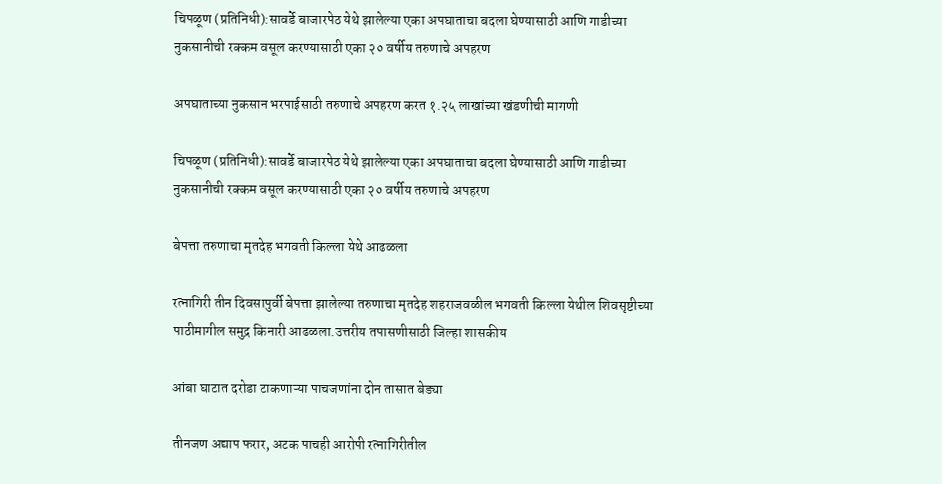चिपळूण (प्रतिनिधी):सावर्डे बाजारपेठ येथे झालेल्या एका अपघाताचा बदला घेण्यासाठी आणि गाडीच्या नुकसानीची रक्कम वसूल करण्यासाठी एका २० वर्षीय तरुणाचे अपहरण

अपघाताच्या नुकसान भरपाईसाठी तरुणाचे अपहरण करत १.२५ लाखांच्या खंडणीची मागणी

चिपळूण (प्रतिनिधी):सावर्डे बाजारपेठ येथे झालेल्या एका अपघाताचा बदला घेण्यासाठी आणि गाडीच्या नुकसानीची रक्कम वसूल करण्यासाठी एका २० वर्षीय तरुणाचे अपहरण

बेपत्ता तरुणाचा मृतदेह भगवती किल्ला येथे आढळला

रत्नागिरी तीन दिवसापुर्वी बेपत्ता झालेल्या तरुणाचा मृतदेह शहराजवळील भगवती किल्ला येथील शिवसृष्टीच्या पाठीमागील समुद्र किनारी आढळला.उत्तरीय तपासणीसाठी जिल्हा शासकीय

आंबा घाटात दरोडा टाकणाऱ्या पाचजणांना दोन तासात बेड्या

तीनजण अद्याप फरार, अटक पाचही आरोपी रत्नागिरीतील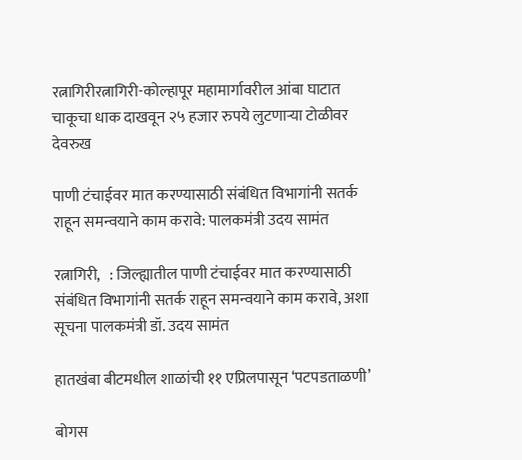रत्नागिरीरत्नागिरी-कोल्हापूर महामार्गावरील आंबा घाटात चाकूचा धाक दाखवून २५ हजार रुपये लुटणाऱ्या टोळीवर देवरुख

पाणी टंचाईवर मात करण्यासाठी संबंधित विभागांनी सतर्क राहून समन्वयाने काम करावे: पालकमंत्री उदय सामंत

रत्नागिरी,   : जिल्ह्यातील पाणी टंचाईवर मात करण्यासाठी संबंधित विभागांनी सतर्क राहून समन्वयाने काम करावे, अशा सूचना पालकमंत्री डॉ. उदय सामंत

हातखंबा बीटमधील शाळांची ११ एप्रिलपासून ‘पटपडताळणी’

बोगस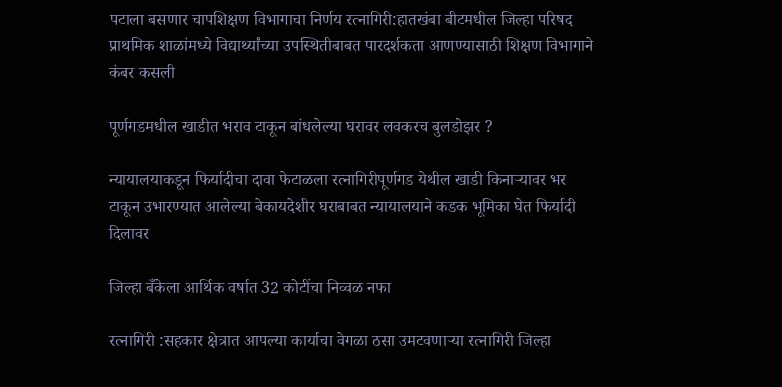पटाला बसणार चापशिक्षण विभागाचा निर्णय रत्नागिरी:हातखंबा बीटमधील जिल्हा परिषद प्राथमिक शाळांमध्ये विद्यार्थ्यांच्या उपस्थितीबाबत पारदर्शकता आणण्यासाठी शिक्षण विभागाने कंबर कसली

पूर्णगडमधील खाडीत भराव टाकून बांधलेल्या घरावर लवकरच बुलडोझर ?

न्यायालयाकडून फिर्यादीचा दावा फेटाळला रत्नागिरीपूर्णगड येथील खाडी किनाऱ्यावर भर टाकून उभारण्यात आलेल्या बेकायदेशीर घराबाबत न्यायालयाने कडक भूमिका घेत फिर्यादी दिलावर

जिल्हा बँकेला आर्थिक वर्षात 32 कोटींचा निव्वळ नफा

रत्नागिरी :सहकार क्षेत्रात आपल्या कार्याचा वेगळा ठसा उमटवणाऱ्या रत्नागिरी जिल्हा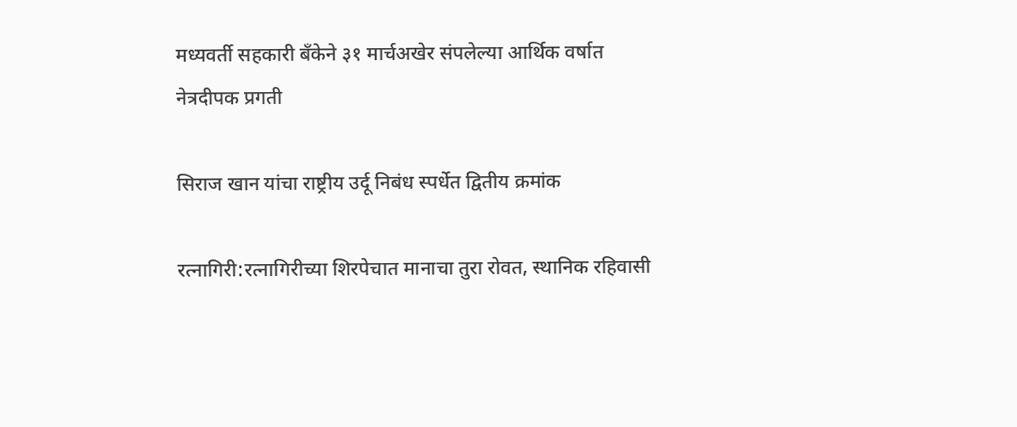मध्यवर्ती सहकारी बँकेने ३१ मार्चअखेर संपलेल्या आर्थिक वर्षात नेत्रदीपक प्रगती

सिराज खान यांचा राष्ट्रीय उर्दू निबंध स्पर्धेत द्वितीय क्रमांक

रत्नागिरी:रत्नागिरीच्या शिरपेचात मानाचा तुरा रोवत, स्थानिक रहिवासी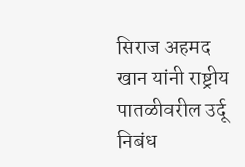सिराज अहमद खान यांनी राष्ट्रीय पातळीवरील उर्दू निबंध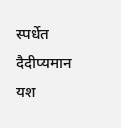स्पर्धेत दैदीप्यमान यश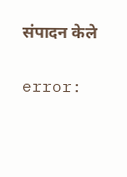संपादन केले

error: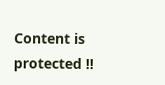Content is protected !!